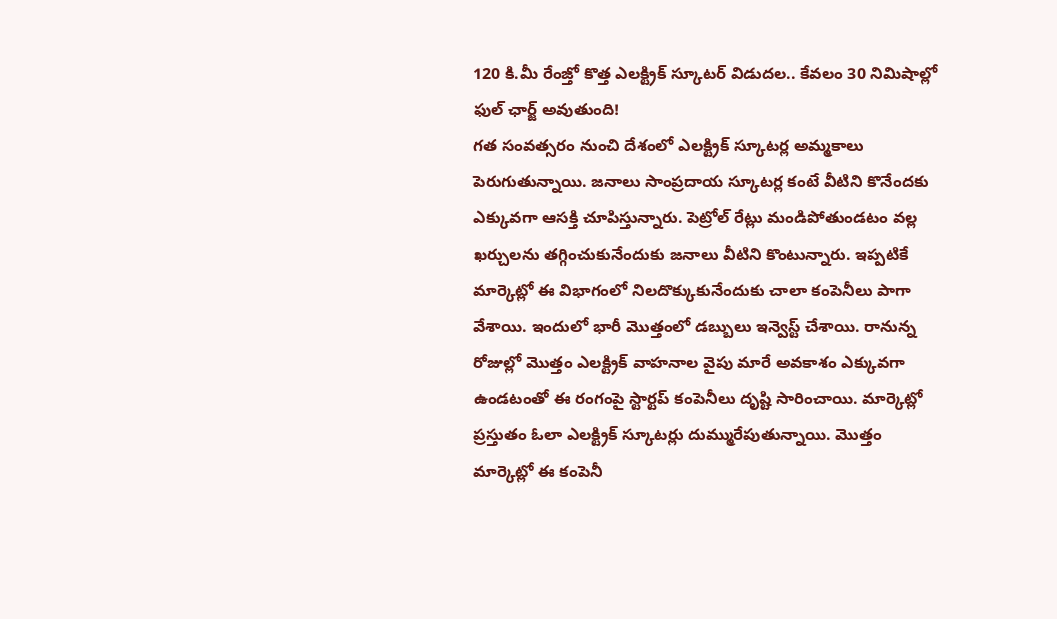120 కి.మీ రేంజ్తో కొత్త ఎలక్ట్రిక్ స్కూటర్ విడుదల.. కేవలం 30 నిమిషాల్లో ఫుల్ ఛార్జ్ అవుతుంది!
గత సంవత్సరం నుంచి దేశంలో ఎలక్ట్రిక్ స్కూటర్ల అమ్మకాలు పెరుగుతున్నాయి. జనాలు సాంప్రదాయ స్కూటర్ల కంటే వీటిని కొనేందకు ఎక్కువగా ఆసక్తి చూపిస్తున్నారు. పెట్రోల్ రేట్లు మండిపోతుండటం వల్ల ఖర్చులను తగ్గించుకునేందుకు జనాలు వీటిని కొంటున్నారు. ఇప్పటికే మార్కెట్లో ఈ విభాగంలో నిలదొక్కుకునేందుకు చాలా కంపెనీలు పాగా వేశాయి. ఇందులో భారీ మొత్తంలో డబ్బులు ఇన్వెస్ట్ చేశాయి. రానున్న రోజుల్లో మొత్తం ఎలక్ట్రిక్ వాహనాల వైపు మారే అవకాశం ఎక్కువగా ఉండటంతో ఈ రంగంపై స్టార్టప్ కంపెనీలు దృష్టి సారించాయి. మార్కెట్లో ప్రస్తుతం ఓలా ఎలక్ట్రిక్ స్కూటర్లు దుమ్మురేపుతున్నాయి. మొత్తం మార్కెట్లో ఈ కంపెనీ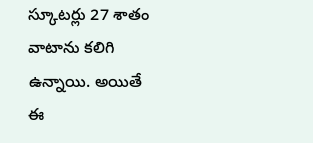స్కూటర్లు 27 శాతం వాటాను కలిగి ఉన్నాయి. అయితే ఈ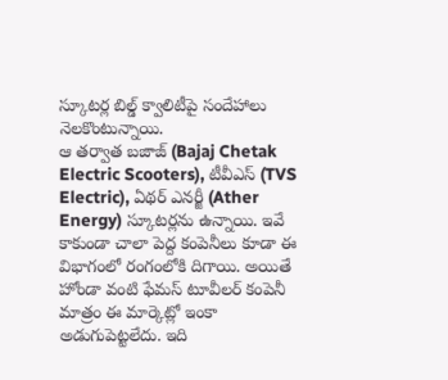స్కూటర్ల బిల్డ్ క్వాలిటీపై సందేహాలు నెలకొంటున్నాయి.
ఆ తర్వాత బజాజ్ (Bajaj Chetak Electric Scooters), టీవీఎస్ (TVS Electric), ఏథర్ ఎనర్జీ (Ather Energy) స్కూటర్లను ఉన్నాయి. ఇవే కాకుండా చాలా పెద్ద కంపెనీలు కూడా ఈ విభాగంలో రంగంలోకి దిగాయి. అయితే హోండా వంటి ఫేమస్ టూవీలర్ కంపెనీ మాత్రం ఈ మార్కెట్లో ఇంకా అడుగుపెట్టలేదు. ఇది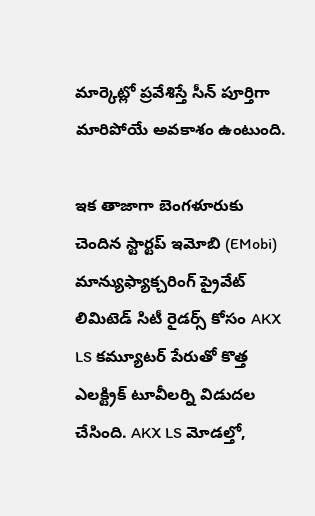మార్కెట్లో ప్రవేశిస్తే సీన్ పూర్తిగా మారిపోయే అవకాశం ఉంటుంది.

ఇక తాజాగా బెంగళూరుకు చెందిన స్టార్టప్ ఇమోబి (EMobi) మాన్యుఫ్యాక్చరింగ్ ప్రైవేట్ లిమిటెడ్ సిటీ రైడర్స్ కోసం AKX LS కమ్యూటర్ పేరుతో కొత్త ఎలక్ట్రిక్ టూవీలర్ని విడుదల చేసింది. AKX LS మోడల్తో,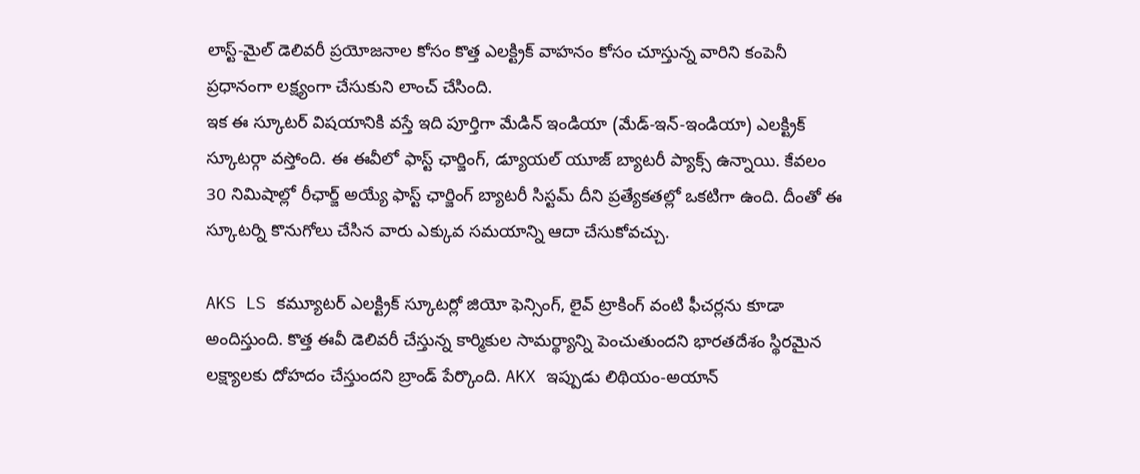లాస్ట్-మైల్ డెలివరీ ప్రయోజనాల కోసం కొత్త ఎలక్ట్రిక్ వాహనం కోసం చూస్తున్న వారిని కంపెనీ ప్రధానంగా లక్ష్యంగా చేసుకుని లాంచ్ చేసింది.
ఇక ఈ స్కూటర్ విషయానికి వస్తే ఇది పూర్తిగా మేడిన్ ఇండియా (మేడ్-ఇన్-ఇండియా) ఎలక్ట్రిక్ స్కూటర్గా వస్తోంది. ఈ ఈవీలో ఫాస్ట్ ఛార్జింగ్, డ్యూయల్ యూజ్ బ్యాటరీ ప్యాక్స్ ఉన్నాయి. కేవలం 30 నిమిషాల్లో రీఛార్జ్ అయ్యే ఫాస్ట్ ఛార్జింగ్ బ్యాటరీ సిస్టమ్ దీని ప్రత్యేకతల్లో ఒకటిగా ఉంది. దీంతో ఈ స్కూటర్ని కొనుగోలు చేసిన వారు ఎక్కువ సమయాన్ని ఆదా చేసుకోవచ్చు.

AKS LS కమ్యూటర్ ఎలక్ట్రిక్ స్కూటర్లో జియో ఫెన్సింగ్, లైవ్ ట్రాకింగ్ వంటి ఫీచర్లను కూడా అందిస్తుంది. కొత్త ఈవీ డెలివరీ చేస్తున్న కార్మికుల సామర్థ్యాన్ని పెంచుతుందని భారతదేశం స్థిరమైన లక్ష్యాలకు దోహదం చేస్తుందని బ్రాండ్ పేర్కొంది. AKX ఇప్పుడు లిథియం-అయాన్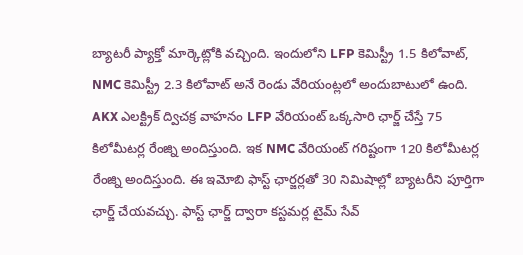బ్యాటరీ ప్యాక్తో మార్కెట్లోకి వచ్చింది. ఇందులోని LFP కెమిస్ట్రీ 1.5 కిలోవాట్, NMC కెమిస్ట్రీ 2.3 కిలోవాట్ అనే రెండు వేరియంట్లలో అందుబాటులో ఉంది.
AKX ఎలక్ట్రిక్ ద్విచక్ర వాహనం LFP వేరియంట్ ఒక్కసారి ఛార్జ్ చేస్తే 75 కిలోమీటర్ల రేంజ్ని అందిస్తుంది. ఇక NMC వేరియంట్ గరిష్టంగా 120 కిలోమీటర్ల రేంజ్ని అందిస్తుంది. ఈ ఇమోబి ఫాస్ట్ ఛార్జర్లతో 30 నిమిషాల్లో బ్యాటరీని పూర్తిగా ఛార్జ్ చేయవచ్చు. ఫాస్ట్ ఛార్జ్ ద్వారా కస్టమర్ల టైమ్ సేవ్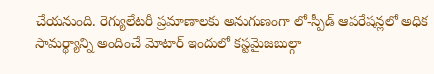చేయనుంది. రెగ్యులేటరీ ప్రమాణాలకు అనుగుణంగా లో-స్పీడ్ ఆపరేషన్లలో అధిక సామర్థ్యాన్ని అందించే మోటార్ ఇందులో కస్టమైజబుల్గా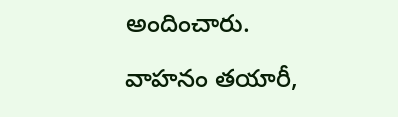అందించారు.

వాహనం తయారీ,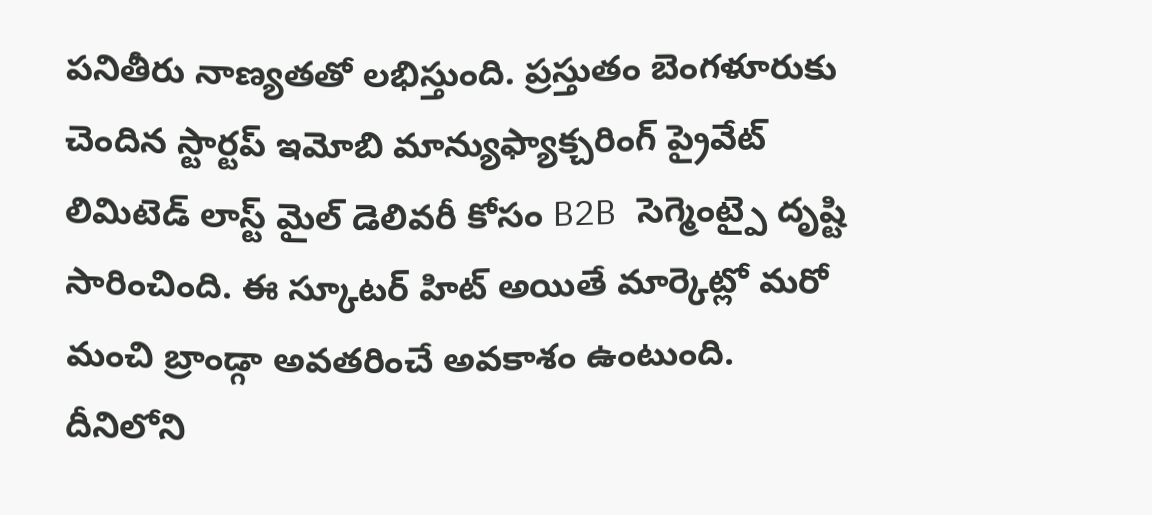పనితీరు నాణ్యతతో లభిస్తుంది. ప్రస్తుతం బెంగళూరుకు చెందిన స్టార్టప్ ఇమోబి మాన్యుఫ్యాక్చరింగ్ ప్రైవేట్ లిమిటెడ్ లాస్ట్ మైల్ డెలివరీ కోసం B2B సెగ్మెంట్పై దృష్టి సారించింది. ఈ స్కూటర్ హిట్ అయితే మార్కెట్లో మరో మంచి బ్రాండ్గా అవతరించే అవకాశం ఉంటుంది. దీనిలోని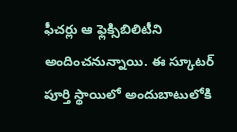ఫీచర్లు ఆ ఫ్లెక్సిబిలిటీని అందించనున్నాయి. ఈ స్కూటర్ పూర్తి స్థాయిలో అందుబాటులోకి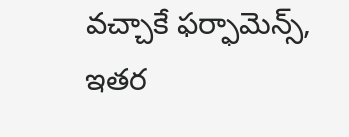వచ్చాకే ఫర్ఫామెన్స్, ఇతర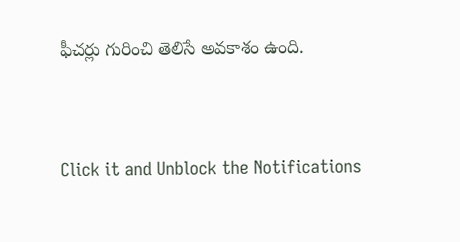ఫీచర్లు గురించి తెలిసే అవకాశం ఉంది.


Click it and Unblock the Notifications